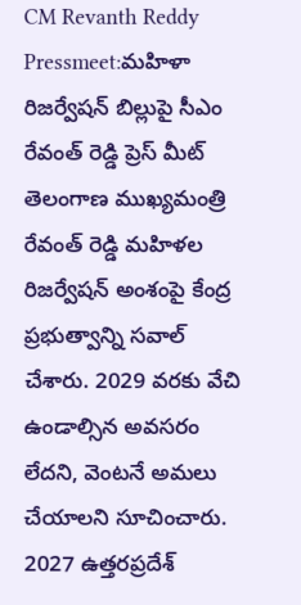CM Revanth Reddy Pressmeet:మహిళా రిజర్వేషన్ బిల్లుపై సీఎం రేవంత్ రెడ్డి ప్రెస్ మీట్
తెలంగాణ ముఖ్యమంత్రి రేవంత్ రెడ్డి మహిళల రిజర్వేషన్ అంశంపై కేంద్ర ప్రభుత్వాన్ని సవాల్ చేశారు. 2029 వరకు వేచి ఉండాల్సిన అవసరం లేదని, వెంటనే అమలు చేయాలని సూచించారు. 2027 ఉత్తరప్రదేశ్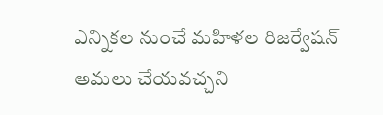ఎన్నికల నుంచే మహిళల రిజర్వేషన్ అమలు చేయవచ్చని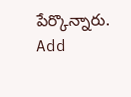పేర్కొన్నారు.
Add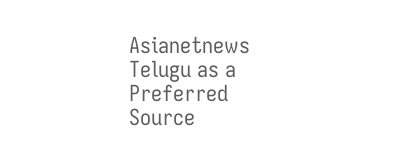Asianetnews Telugu as a Preferred Source